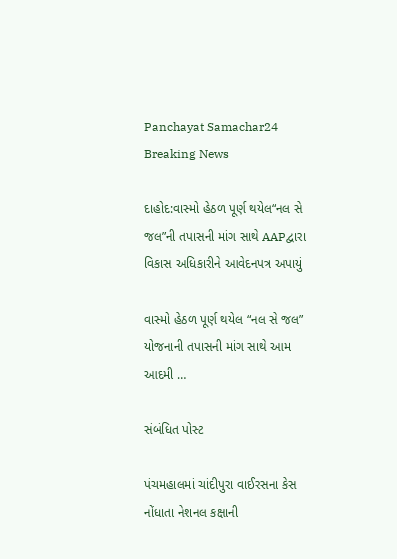Panchayat Samachar24
Breaking News

દાહોદ:વાસ્મો હેઠળ પૂર્ણ થયેલ“નલ સે જલ”ની તપાસની માંગ સાથે AAPદ્વારા વિકાસ અધિકારીને આવેદનપત્ર અપાયું

વાસ્મો હેઠળ પૂર્ણ થયેલ “નલ સે જલ” યોજનાની તપાસની માંગ સાથે આમ આદમી …

સંબંધિત પોસ્ટ

પંચમહાલમાં ચાંદીપુરા વાઈરસના કેસ નોંધાતા નેશનલ કક્ષાની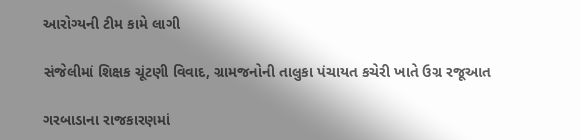આરોગ્યની ટીમ કામે લાગી

સંજેલીમાં શિક્ષક ચૂંટણી વિવાદ, ગ્રામજનોની તાલુકા પંચાયત કચેરી ખાતે ઉગ્ર રજૂઆત

ગરબાડાના રાજકારણમાં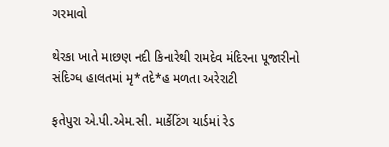ગરમાવો

થેરકા ખાતે માછણ નદી કિનારેથી રામદેવ મંદિરના પૂજારીનો સંદિગ્ધ હાલતમાં મૃ*તદે*હ મળતા અરેરાટી

ફતેપુરા એ.પી.એમ.સી. માર્કેટિંગ યાર્ડમાં રેડ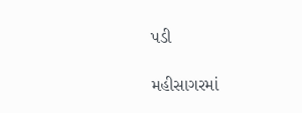પડી

મહીસાગરમાં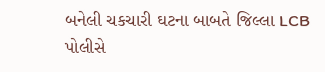બનેલી ચકચારી ઘટના બાબતે જિલ્લા LCB પોલીસે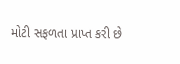મોટી સફળતા પ્રાપ્ત કરી છે